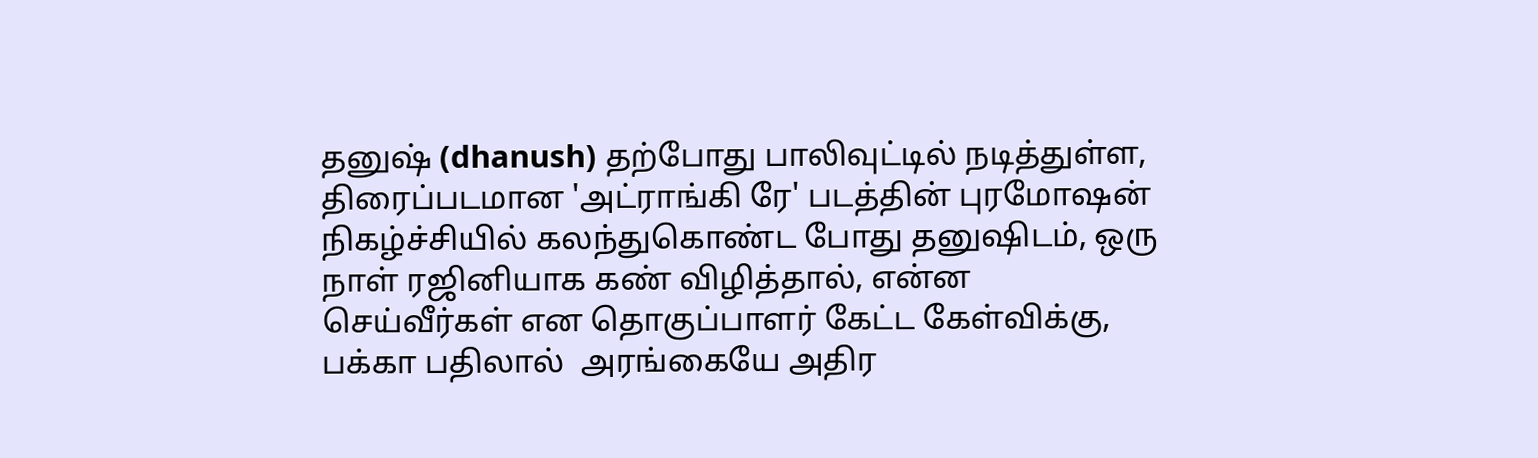தனுஷ் (dhanush) தற்போது பாலிவுட்டில் நடித்துள்ள, திரைப்படமான 'அட்ராங்கி ரே' படத்தின் புரமோஷன்  நிகழ்ச்சியில் கலந்துகொண்ட போது தனுஷிடம், ஒரு நாள் ரஜினியாக கண் விழித்தால், என்ன செய்வீர்கள் என தொகுப்பாளர் கேட்ட கேள்விக்கு, பக்கா பதிலால்  அரங்கையே அதிர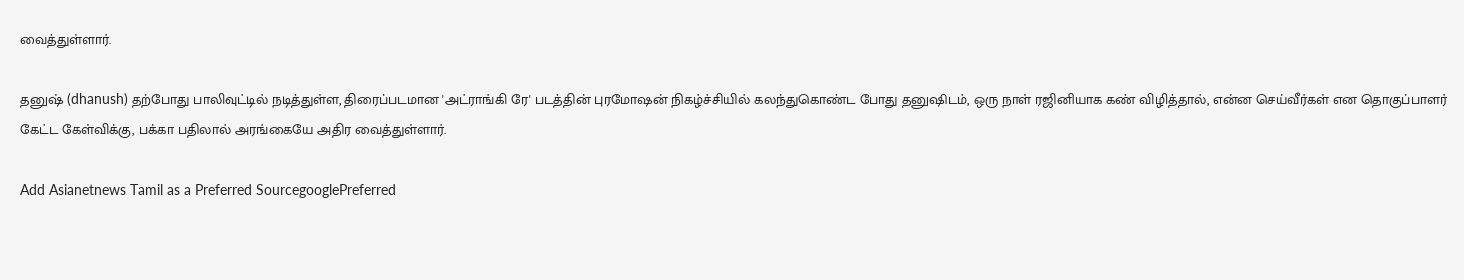வைத்துள்ளார்.

தனுஷ் (dhanush) தற்போது பாலிவுட்டில் நடித்துள்ள, திரைப்படமான 'அட்ராங்கி ரே' படத்தின் புரமோஷன் நிகழ்ச்சியில் கலந்துகொண்ட போது தனுஷிடம், ஒரு நாள் ரஜினியாக கண் விழித்தால், என்ன செய்வீர்கள் என தொகுப்பாளர் கேட்ட கேள்விக்கு, பக்கா பதிலால் அரங்கையே அதிர வைத்துள்ளார்.

Add Asianetnews Tamil as a Preferred SourcegooglePreferred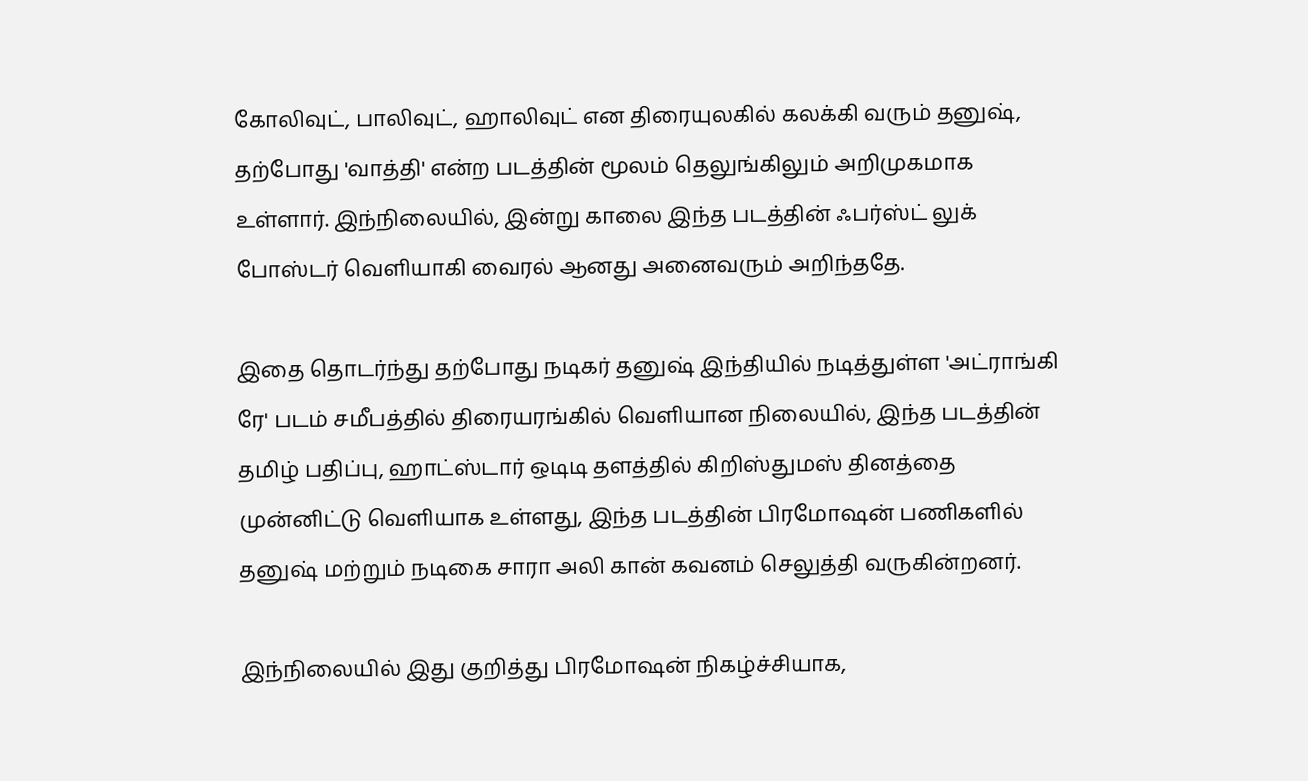கோலிவுட், பாலிவுட், ஹாலிவுட் என திரையுலகில் கலக்கி வரும் தனுஷ், தற்போது 'வாத்தி' என்ற படத்தின் மூலம் தெலுங்கிலும் அறிமுகமாக உள்ளார். இந்நிலையில், இன்று காலை இந்த படத்தின் ஃபர்ஸ்ட் லுக் போஸ்டர் வெளியாகி வைரல் ஆனது அனைவரும் அறிந்ததே.

இதை தொடர்ந்து தற்போது நடிகர் தனுஷ் இந்தியில் நடித்துள்ள 'அட்ராங்கி ரே' படம் சமீபத்தில் திரையரங்கில் வெளியான நிலையில், இந்த படத்தின் தமிழ் பதிப்பு, ஹாட்ஸ்டார் ஒடிடி தளத்தில் கிறிஸ்துமஸ் தினத்தை முன்னிட்டு வெளியாக உள்ளது, இந்த படத்தின் பிரமோஷன் பணிகளில் தனுஷ் மற்றும் நடிகை சாரா அலி கான் கவனம் செலுத்தி வருகின்றனர்.

இந்நிலையில் இது குறித்து பிரமோஷன் நிகழ்ச்சியாக,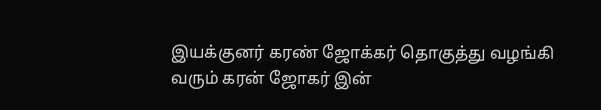இயக்குனர் கரண் ஜோக்கர் தொகுத்து வழங்கி வரும் கரன் ஜோகர் இன்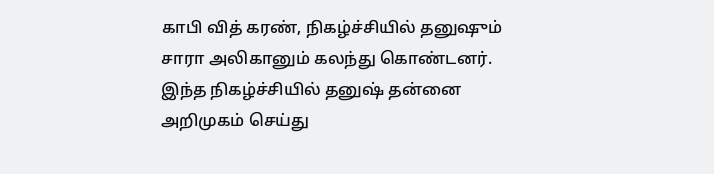காபி வித் கரண், நிகழ்ச்சியில் தனுஷும் சாரா அலிகானும் கலந்து கொண்டனர். இந்த நிகழ்ச்சியில் தனுஷ் தன்னை அறிமுகம் செய்து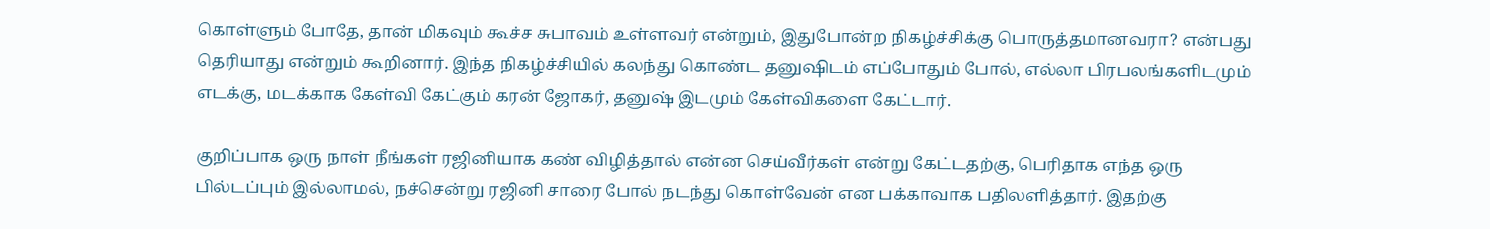கொள்ளும் போதே, தான் மிகவும் கூச்ச சுபாவம் உள்ளவர் என்றும், இதுபோன்ற நிகழ்ச்சிக்கு பொருத்தமானவரா? என்பது தெரியாது என்றும் கூறினார். இந்த நிகழ்ச்சியில் கலந்து கொண்ட தனுஷிடம் எப்போதும் போல், எல்லா பிரபலங்களிடமும் எடக்கு, மடக்காக கேள்வி கேட்கும் கரன் ஜோகர், தனுஷ் இடமும் கேள்விகளை கேட்டார்.

குறிப்பாக ஒரு நாள் நீங்கள் ரஜினியாக கண் விழித்தால் என்ன செய்வீர்கள் என்று கேட்டதற்கு, பெரிதாக எந்த ஒரு பில்டப்பும் இல்லாமல், நச்சென்று ரஜினி சாரை போல் நடந்து கொள்வேன் என பக்காவாக பதிலளித்தார். இதற்கு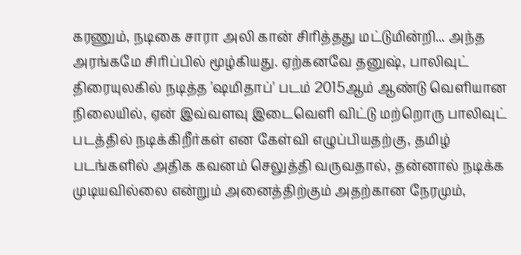கரணும், நடிகை சாரா அலி கான் சிரித்தது மட்டுமின்றி... அந்த அரங்கமே சிரிப்பில் மூழ்கியது. ஏற்கனவே தனுஷ், பாலிவுட் திரையுலகில் நடித்த 'ஷமிதாப்' படம் 2015ஆம் ஆண்டு வெளியான நிலையில், ஏன் இவ்வளவு இடைவெளி விட்டு மற்றொரு பாலிவுட் படத்தில் நடிக்கிறீர்கள் என கேள்வி எழுப்பியதற்கு, தமிழ் படங்களில் அதிக கவனம் செலுத்தி வருவதால், தன்னால் நடிக்க முடியவில்லை என்றும் அனைத்திற்கும் அதற்கான நேரமும்,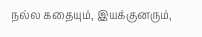நல்ல கதையும், இயக்குனரும்,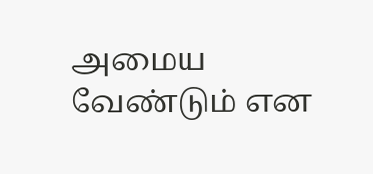அமைய வேண்டும் என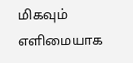மிகவும் எளிமையாக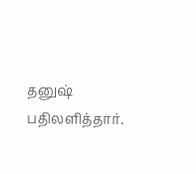தனுஷ் பதிலளித்தார்.